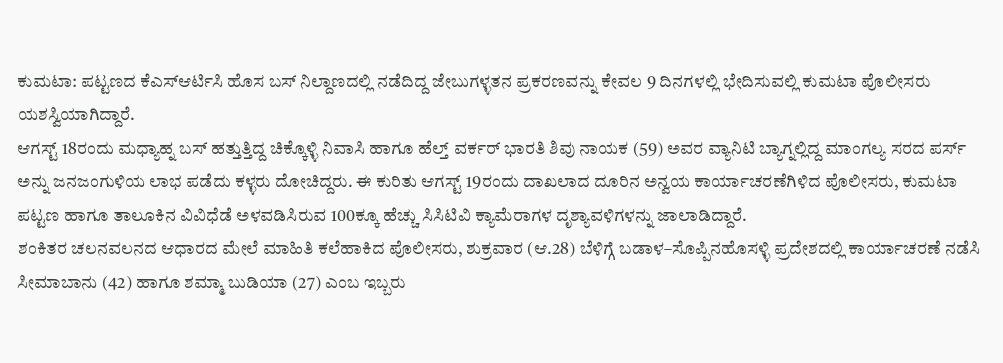ಕುಮಟಾ: ಪಟ್ಟಣದ ಕೆಎಸ್ಆರ್ಟಿಸಿ ಹೊಸ ಬಸ್ ನಿಲ್ದಾಣದಲ್ಲಿ ನಡೆದಿದ್ದ ಜೇಬುಗಳ್ಳತನ ಪ್ರಕರಣವನ್ನು ಕೇವಲ 9 ದಿನಗಳಲ್ಲಿ ಭೇದಿಸುವಲ್ಲಿ ಕುಮಟಾ ಪೊಲೀಸರು ಯಶಸ್ವಿಯಾಗಿದ್ದಾರೆ.
ಆಗಸ್ಟ್ 18ರಂದು ಮಧ್ಯಾಹ್ನ ಬಸ್ ಹತ್ತುತ್ತಿದ್ದ ಚಿಕ್ಕೊಳ್ಳಿ ನಿವಾಸಿ ಹಾಗೂ ಹೆಲ್ತ್ ವರ್ಕರ್ ಭಾರತಿ ಶಿವು ನಾಯಕ (59) ಅವರ ವ್ಯಾನಿಟಿ ಬ್ಯಾಗ್ನಲ್ಲಿದ್ದ ಮಾಂಗಲ್ಯ ಸರದ ಪರ್ಸ್ ಅನ್ನು ಜನಜಂಗುಳಿಯ ಲಾಭ ಪಡೆದು ಕಳ್ಳರು ದೋಚಿದ್ದರು. ಈ ಕುರಿತು ಆಗಸ್ಟ್ 19ರಂದು ದಾಖಲಾದ ದೂರಿನ ಅನ್ವಯ ಕಾರ್ಯಾಚರಣೆಗಿಳಿದ ಪೊಲೀಸರು, ಕುಮಟಾ ಪಟ್ಟಣ ಹಾಗೂ ತಾಲೂಕಿನ ವಿವಿಧೆಡೆ ಅಳವಡಿಸಿರುವ 100ಕ್ಕೂ ಹೆಚ್ಚು ಸಿಸಿಟಿವಿ ಕ್ಯಾಮೆರಾಗಳ ದೃಶ್ಯಾವಳಿಗಳನ್ನು ಜಾಲಾಡಿದ್ದಾರೆ.
ಶಂಕಿತರ ಚಲನವಲನದ ಆಧಾರದ ಮೇಲೆ ಮಾಹಿತಿ ಕಲೆಹಾಕಿದ ಪೊಲೀಸರು, ಶುಕ್ರವಾರ (ಆ.28) ಬೆಳಿಗ್ಗೆ ಬಡಾಳ–ಸೊಪ್ಪಿನಹೊಸಳ್ಳಿ ಪ್ರದೇಶದಲ್ಲಿ ಕಾರ್ಯಾಚರಣೆ ನಡೆಸಿ ಸೀಮಾಬಾನು (42) ಹಾಗೂ ಶಮ್ಮಾ ಬುಡಿಯಾ (27) ಎಂಬ ಇಬ್ಬರು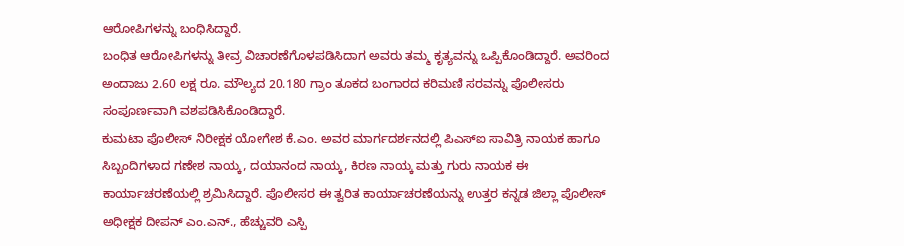ಆರೋಪಿಗಳನ್ನು ಬಂಧಿಸಿದ್ದಾರೆ.
ಬಂಧಿತ ಆರೋಪಿಗಳನ್ನು ತೀವ್ರ ವಿಚಾರಣೆಗೊಳಪಡಿಸಿದಾಗ ಅವರು ತಮ್ಮ ಕೃತ್ಯವನ್ನು ಒಪ್ಪಿಕೊಂಡಿದ್ದಾರೆ. ಅವರಿಂದ ಅಂದಾಜು 2.60 ಲಕ್ಷ ರೂ. ಮೌಲ್ಯದ 20.180 ಗ್ರಾಂ ತೂಕದ ಬಂಗಾರದ ಕರಿಮಣಿ ಸರವನ್ನು ಪೊಲೀಸರು ಸಂಪೂರ್ಣವಾಗಿ ವಶಪಡಿಸಿಕೊಂಡಿದ್ದಾರೆ.
ಕುಮಟಾ ಪೊಲೀಸ್ ನಿರೀಕ್ಷಕ ಯೋಗೇಶ ಕೆ.ಎಂ. ಅವರ ಮಾರ್ಗದರ್ಶನದಲ್ಲಿ ಪಿಎಸ್ಐ ಸಾವಿತ್ರಿ ನಾಯಕ ಹಾಗೂ ಸಿಬ್ಬಂದಿಗಳಾದ ಗಣೇಶ ನಾಯ್ಕ, ದಯಾನಂದ ನಾಯ್ಕ, ಕಿರಣ ನಾಯ್ಕ ಮತ್ತು ಗುರು ನಾಯಕ ಈ ಕಾರ್ಯಾಚರಣೆಯಲ್ಲಿ ಶ್ರಮಿಸಿದ್ದಾರೆ. ಪೊಲೀಸರ ಈ ತ್ವರಿತ ಕಾರ್ಯಾಚರಣೆಯನ್ನು ಉತ್ತರ ಕನ್ನಡ ಜಿಲ್ಲಾ ಪೊಲೀಸ್ ಅಧೀಕ್ಷಕ ದೀಪನ್ ಎಂ.ಎನ್., ಹೆಚ್ಚುವರಿ ಎಸ್ಪಿ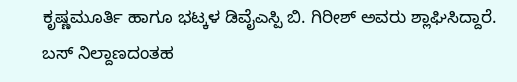ಕೃಷ್ಣಮೂರ್ತಿ ಹಾಗೂ ಭಟ್ಕಳ ಡಿವೈಎಸ್ಪಿ ಬಿ. ಗಿರೀಶ್ ಅವರು ಶ್ಲಾಘಿಸಿದ್ದಾರೆ.
ಬಸ್ ನಿಲ್ದಾಣದಂತಹ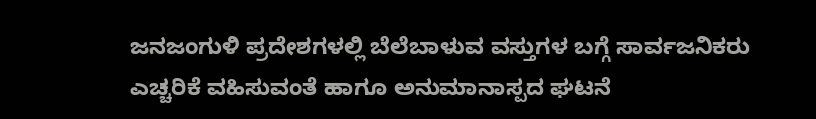ಜನಜಂಗುಳಿ ಪ್ರದೇಶಗಳಲ್ಲಿ ಬೆಲೆಬಾಳುವ ವಸ್ತುಗಳ ಬಗ್ಗೆ ಸಾರ್ವಜನಿಕರು ಎಚ್ಚರಿಕೆ ವಹಿಸುವಂತೆ ಹಾಗೂ ಅನುಮಾನಾಸ್ಪದ ಘಟನೆ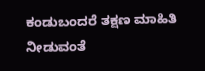ಕಂಡುಬಂದರೆ ತಕ್ಷಣ ಮಾಹಿತಿ ನೀಡುವಂತೆ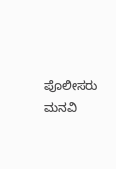ಪೊಲೀಸರು ಮನವಿ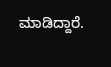ಮಾಡಿದ್ದಾರೆ.